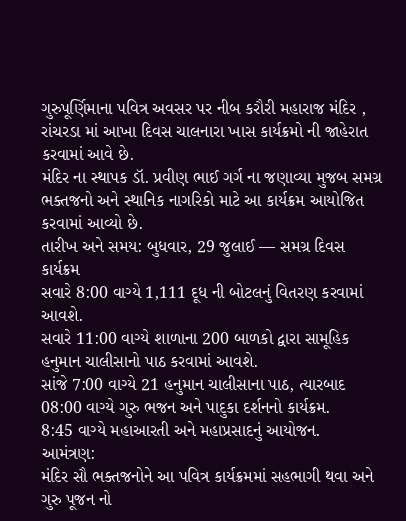ગુરુપૂર્ણિમાના પવિત્ર અવસર પર નીબ કરૌરી મહારાજ મંદિર , રાંચરડા માં આખા દિવસ ચાલનારા ખાસ કાર્યક્રમો ની જાહેરાત કરવામાં આવે છે.
મંદિર ના સ્થાપક ડૉ. પ્રવીણ ભાઈ ગર્ગ ના જણાવ્યા મુજબ સમગ્ર ભક્તજનો અને સ્થાનિક નાગરિકો માટે આ કાર્યક્રમ આયોજિત કરવામાં આવ્યો છે.
તારીખ અને સમય: બુધવાર, 29 જુલાઈ — સમગ્ર દિવસ
કાર્યક્રમ
સવારે 8:00 વાગ્યે 1,111 દૂધ ની બોટલનું વિતરણ કરવામાં આવશે.
સવારે 11:00 વાગ્યે શાળાના 200 બાળકો દ્વારા સામૂહિક હનુમાન ચાલીસાનો પાઠ કરવામાં આવશે.
સાંજે 7:00 વાગ્યે 21 હનુમાન ચાલીસાના પાઠ, ત્યારબાદ 08:00 વાગ્યે ગુરુ ભજન અને પાદુકા દર્શનનો કાર્યક્રમ.
8:45 વાગ્યે મહાઆરતી અને મહાપ્રસાદનું આયોજન.
આમંત્રણ:
મંદિર સૌ ભક્તજનોને આ પવિત્ર કાર્યક્રમમાં સહભાગી થવા અને ગુરુ પૂજન નો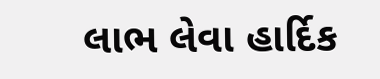લાભ લેવા હાર્દિક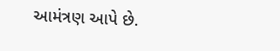આમંત્રણ આપે છે.